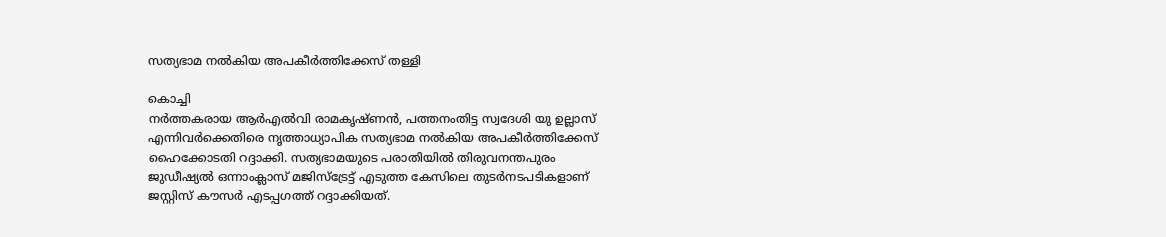സത്യഭാമ നൽകിയ അപകീർത്തിക്കേസ് തള്ളി

കൊച്ചി
നർത്തകരായ ആർഎൽവി രാമകൃഷ്ണൻ, പത്തനംതിട്ട സ്വദേശി യു ഉല്ലാസ് എന്നിവർക്കെതിരെ നൃത്താധ്യാപിക സത്യഭാമ നൽകിയ അപകീർത്തിക്കേസ് ഹൈക്കോടതി റദ്ദാക്കി. സത്യഭാമയുടെ പരാതിയിൽ തിരുവനന്തപുരം ജുഡീഷ്യൽ ഒന്നാംക്ലാസ് മജിസ്ട്രേട്ട് എടുത്ത കേസിലെ തുടർനടപടികളാണ് ജസ്റ്റിസ് കൗസർ എടപ്പഗത്ത് റദ്ദാക്കിയത്.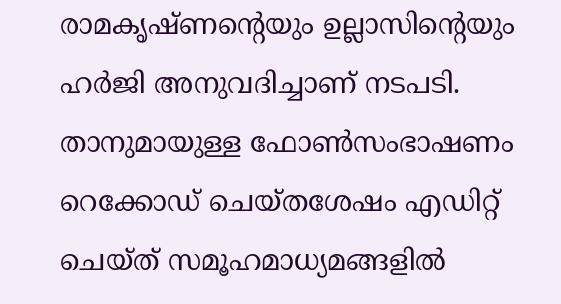രാമകൃഷ്ണന്റെയും ഉല്ലാസിന്റെയും ഹർജി അനുവദിച്ചാണ് നടപടി.
താനുമായുള്ള ഫോൺസംഭാഷണം റെക്കോഡ് ചെയ്തശേഷം എഡിറ്റ് ചെയ്ത് സമൂഹമാധ്യമങ്ങളിൽ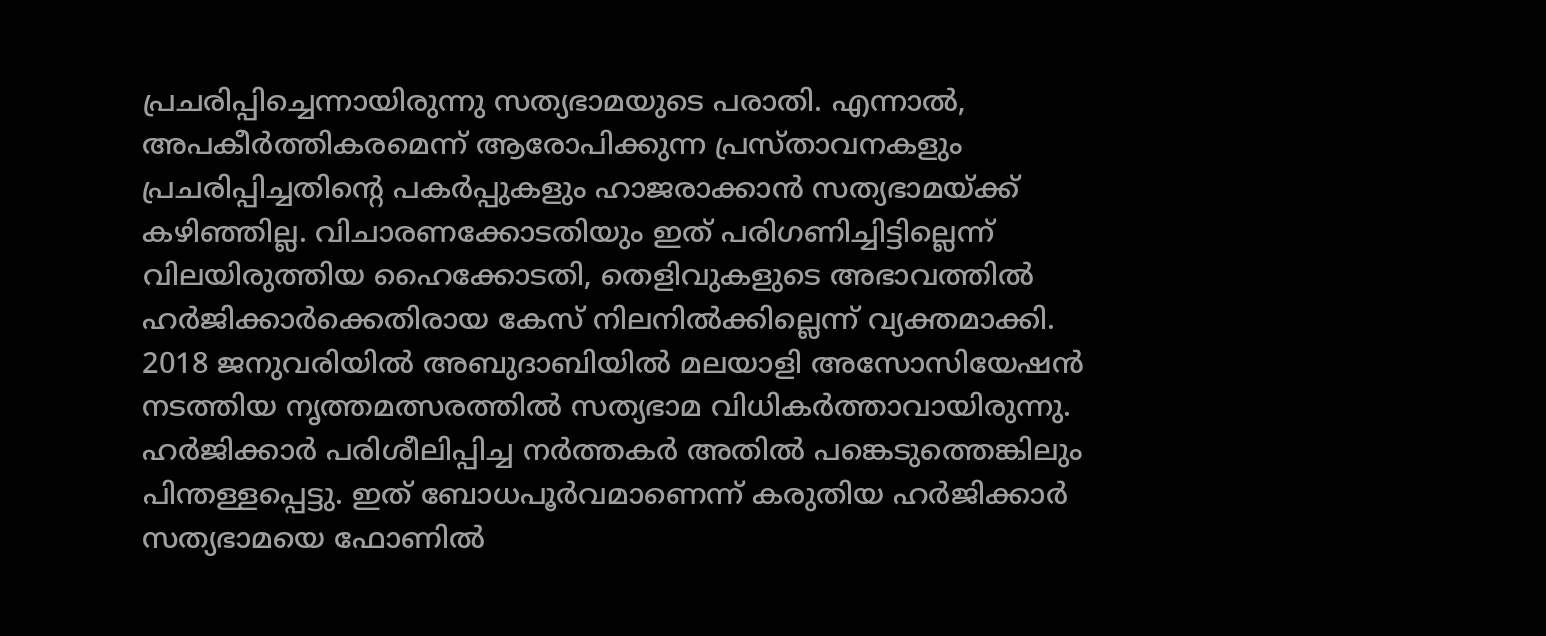പ്രചരിപ്പിച്ചെന്നായിരുന്നു സത്യഭാമയുടെ പരാതി. എന്നാൽ, അപകീർത്തികരമെന്ന് ആരോപിക്കുന്ന പ്രസ്താവനകളും പ്രചരിപ്പിച്ചതിന്റെ പകർപ്പുകളും ഹാജരാക്കാൻ സത്യഭാമയ്ക്ക് കഴിഞ്ഞില്ല. വിചാരണക്കോടതിയും ഇത് പരിഗണിച്ചിട്ടില്ലെന്ന് വിലയിരുത്തിയ ഹൈക്കോടതി, തെളിവുകളുടെ അഭാവത്തിൽ ഹർജിക്കാർക്കെതിരായ കേസ് നിലനിൽക്കില്ലെന്ന് വ്യക്തമാക്കി.
2018 ജനുവരിയിൽ അബുദാബിയിൽ മലയാളി അസോസിയേഷൻ നടത്തിയ നൃത്തമത്സരത്തിൽ സത്യഭാമ വിധികർത്താവായിരുന്നു. ഹർജിക്കാർ പരിശീലിപ്പിച്ച നർത്തകർ അതിൽ പങ്കെടുത്തെങ്കിലും പിന്തള്ളപ്പെട്ടു. ഇത് ബോധപൂർവമാണെന്ന് കരുതിയ ഹർജിക്കാർ സത്യഭാമയെ ഫോണിൽ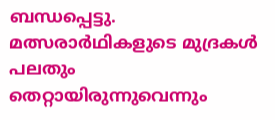ബന്ധപ്പെട്ടു. മത്സരാർഥികളുടെ മുദ്രകൾ പലതും തെറ്റായിരുന്നുവെന്നും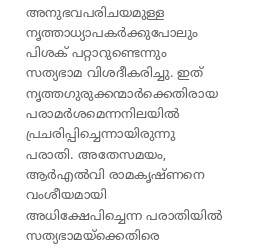അനുഭവപരിചയമുള്ള നൃത്താധ്യാപകർക്കുപോലും പിശക് പറ്റാറുണ്ടെന്നും സത്യഭാമ വിശദീകരിച്ചു. ഇത് നൃത്തഗുരുക്കന്മാർക്കെതിരായ പരാമർശമെന്നനിലയിൽ പ്രചരിപ്പിച്ചെന്നായിരുന്നു പരാതി. അതേസമയം, ആർഎൽവി രാമകൃഷ്ണനെ വംശീയമായി അധിക്ഷേപിച്ചെന്ന പരാതിയിൽ സത്യഭാമയ്ക്കെതിരെ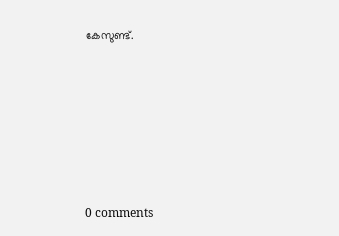കേസുണ്ട്.










0 comments